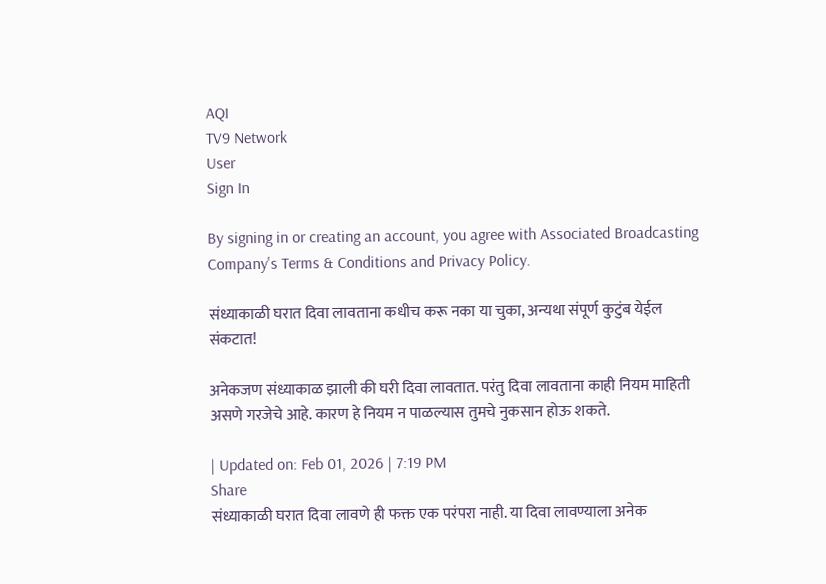AQI
TV9 Network
User
Sign In

By signing in or creating an account, you agree with Associated Broadcasting Company's Terms & Conditions and Privacy Policy.

संध्याकाळी घरात दिवा लावताना कधीच करू नका या चुका, अन्यथा संपूर्ण कुटुंब येईल संकटात!

अनेकजण संध्याकाळ झाली की घरी दिवा लावतात. परंतु दिवा लावताना काही नियम माहिती असणे गरजेचे आहे. कारण हे नियम न पाळल्यास तुमचे नुकसान होऊ शकते.

| Updated on: Feb 01, 2026 | 7:19 PM
Share
संध्याकाळी घरात दिवा लावणे ही फक्त एक परंपरा नाही. या दिवा लावण्याला अनेक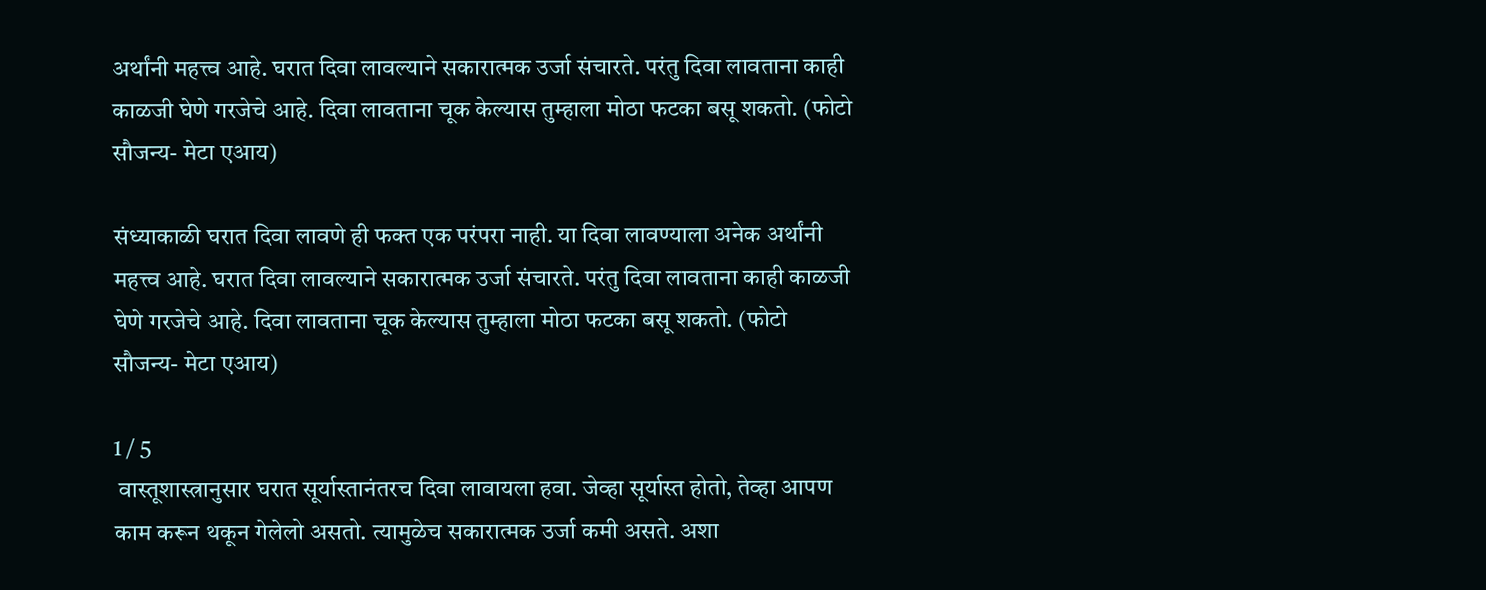अर्थांनी महत्त्व आहे. घरात दिवा लावल्याने सकारात्मक उर्जा संचारते. परंतु दिवा लावताना काही काळजी घेणे गरजेचे आहे. दिवा लावताना चूक केल्यास तुम्हाला मोठा फटका बसू शकतो. (फोटो सौजन्य- मेटा एआय)

संध्याकाळी घरात दिवा लावणे ही फक्त एक परंपरा नाही. या दिवा लावण्याला अनेक अर्थांनी महत्त्व आहे. घरात दिवा लावल्याने सकारात्मक उर्जा संचारते. परंतु दिवा लावताना काही काळजी घेणे गरजेचे आहे. दिवा लावताना चूक केल्यास तुम्हाला मोठा फटका बसू शकतो. (फोटो सौजन्य- मेटा एआय)

1 / 5
 वास्तूशास्त्रानुसार घरात सूर्यास्तानंतरच दिवा लावायला हवा. जेव्हा सूर्यास्त होतो, तेव्हा आपण काम करून थकून गेलेलो असतो. त्यामुळेच सकारात्मक उर्जा कमी असते. अशा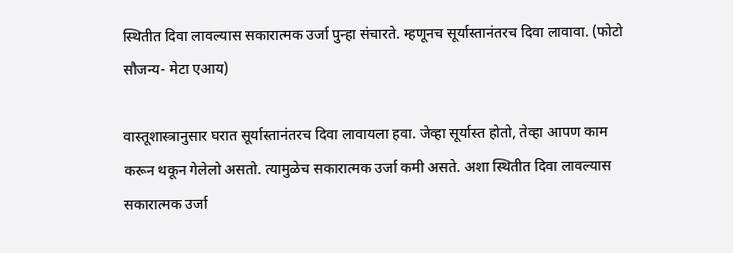स्थितीत दिवा लावल्यास सकारात्मक उर्जा पुन्हा संचारते. म्हणूनच सूर्यास्तानंतरच दिवा लावावा. (फोटो सौजन्य- मेटा एआय)

वास्तूशास्त्रानुसार घरात सूर्यास्तानंतरच दिवा लावायला हवा. जेव्हा सूर्यास्त होतो, तेव्हा आपण काम करून थकून गेलेलो असतो. त्यामुळेच सकारात्मक उर्जा कमी असते. अशा स्थितीत दिवा लावल्यास सकारात्मक उर्जा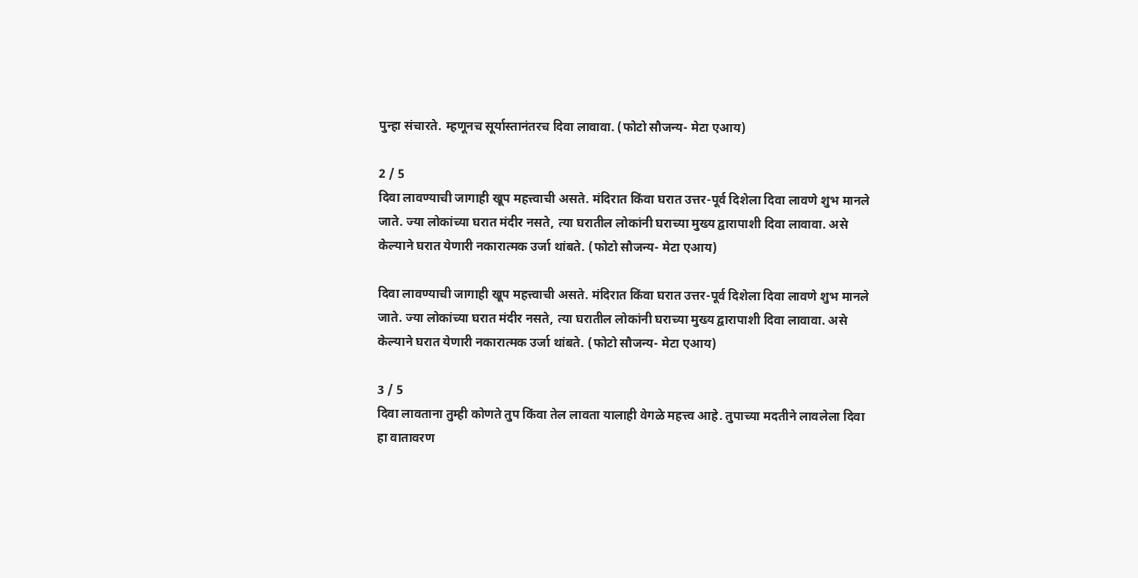पुन्हा संचारते. म्हणूनच सूर्यास्तानंतरच दिवा लावावा. (फोटो सौजन्य- मेटा एआय)

2 / 5
दिवा लावण्याची जागाही खूप महत्त्वाची असते. मंदिरात किंवा घरात उत्तर-पूर्व दिशेला दिवा लावणे शुभ मानले जाते. ज्या लोकांच्या घरात मंदीर नसते, त्या घरातील लोकांनी घराच्या मुख्य द्वारापाशी दिवा लावावा. असे केल्याने घरात येणारी नकारात्मक उर्जा थांबते. (फोटो सौजन्य- मेटा एआय)

दिवा लावण्याची जागाही खूप महत्त्वाची असते. मंदिरात किंवा घरात उत्तर-पूर्व दिशेला दिवा लावणे शुभ मानले जाते. ज्या लोकांच्या घरात मंदीर नसते, त्या घरातील लोकांनी घराच्या मुख्य द्वारापाशी दिवा लावावा. असे केल्याने घरात येणारी नकारात्मक उर्जा थांबते. (फोटो सौजन्य- मेटा एआय)

3 / 5
दिवा लावताना तुम्ही कोणते तुप किंवा तेल लावता यालाही वेगळे महत्त्व आहे. तुपाच्या मदतीने लावलेला दिवा हा वातावरण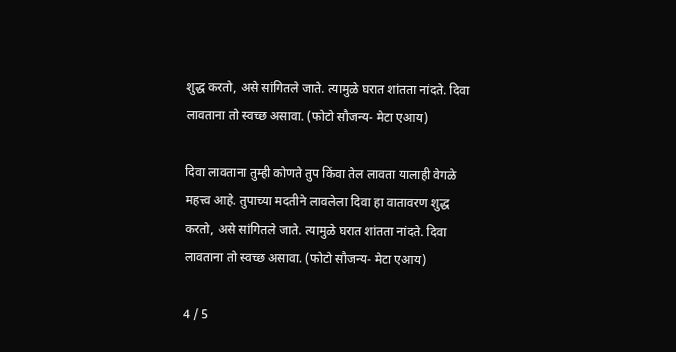शुद्ध करतो, असे सांगितले जाते. त्यामुळे घरात शांतता नांदते. दिवा लावताना तो स्वच्छ असावा. (फोटो सौजन्य- मेटा एआय)

दिवा लावताना तुम्ही कोणते तुप किंवा तेल लावता यालाही वेगळे महत्त्व आहे. तुपाच्या मदतीने लावलेला दिवा हा वातावरण शुद्ध करतो, असे सांगितले जाते. त्यामुळे घरात शांतता नांदते. दिवा लावताना तो स्वच्छ असावा. (फोटो सौजन्य- मेटा एआय)

4 / 5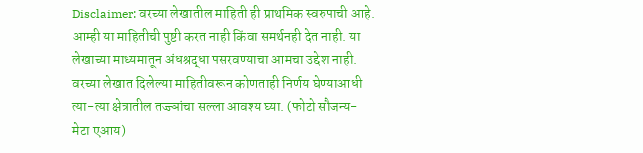Disclaimer: वरच्या लेखातील माहिती ही प्राथमिक स्वरुपाची आहे. आम्ही या माहितीची पुष्टी करत नाही किंवा समर्थनही देत नाही. या लेखाच्या माध्यमातून अंधश्रद्धा पसरवण्याचा आमचा उद्देश नाही. वरच्या लेखात दिलेल्या माहितीवरून कोणताही निर्णय घेण्याआधी त्या-त्या क्षेत्रातील तज्ज्ञांचा सल्ला आवश्य घ्या. (फोटो सौजन्य- मेटा एआय)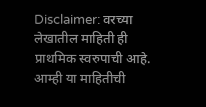Disclaimer: वरच्या लेखातील माहिती ही प्राथमिक स्वरुपाची आहे. आम्ही या माहितीची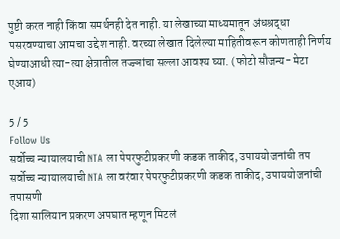पुष्टी करत नाही किंवा समर्थनही देत नाही. या लेखाच्या माध्यमातून अंधश्रद्धा पसरवण्याचा आमचा उद्देश नाही. वरच्या लेखात दिलेल्या माहितीवरून कोणताही निर्णय घेण्याआधी त्या-त्या क्षेत्रातील तज्ज्ञांचा सल्ला आवश्य घ्या. (फोटो सौजन्य- मेटा एआय)

5 / 5
Follow Us
सर्वोच्च न्यायालयाची NTA ला पेपरफुटीप्रकरणी कडक ताकीद, उपाययोजनांची तप
सर्वोच्च न्यायालयाची NTA ला वरंवार पेपरफुटीप्रकरणी कडक ताकीद, उपाययोजनांची तपासणी
दिशा सालियान प्रकरण अपघात म्हणून मिटलं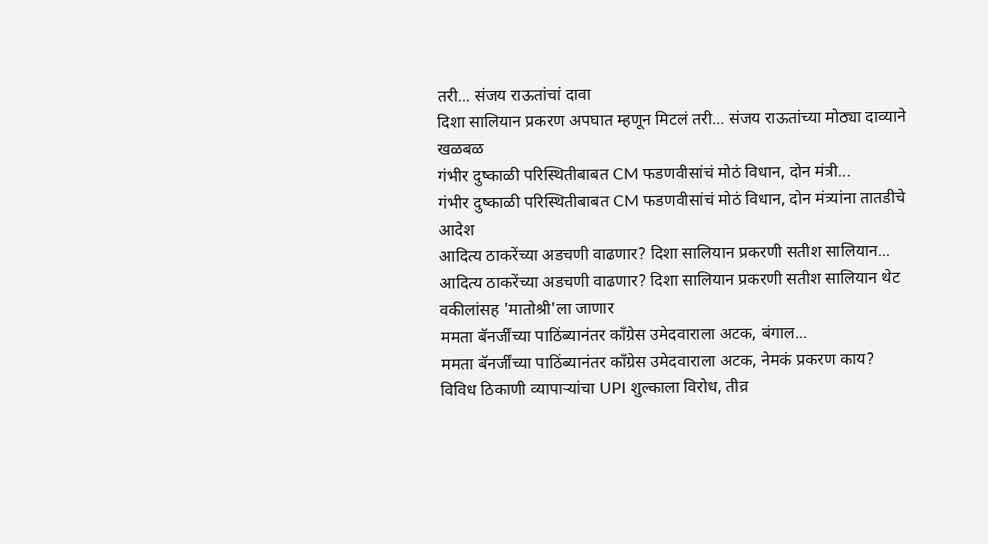तरी... संजय राऊतांचां दावा
दिशा सालियान प्रकरण अपघात म्हणून मिटलं तरी... संजय राऊतांच्या मोठ्या दाव्याने खळबळ
गंभीर दुष्काळी परिस्थितीबाबत CM फडणवीसांचं मोठं विधान, दोन मंत्री...
गंभीर दुष्काळी परिस्थितीबाबत CM फडणवीसांचं मोठं विधान, दोन मंत्र्यांना तातडीचे आदेश
आदित्य ठाकरेंच्या अडचणी वाढणार? दिशा सालियान प्रकरणी सतीश सालियान...
आदित्य ठाकरेंच्या अडचणी वाढणार? दिशा सालियान प्रकरणी सतीश सालियान थेट वकीलांसह 'मातोश्री'ला जाणार
ममता बॅनर्जींच्या पाठिंब्यानंतर काँग्रेस उमेदवाराला अटक, बंगाल...
ममता बॅनर्जींच्या पाठिंब्यानंतर काँग्रेस उमेदवाराला अटक, नेमकं प्रकरण काय?
विविध ठिकाणी व्यापाऱ्यांचा UPI शुल्काला विरोध, तीव्र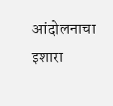आंदोलनाचा इशारा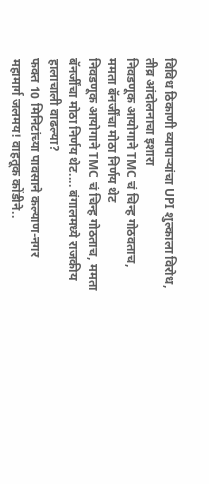विविध ठिकाणी व्यापाऱ्यांचा UPI शुल्काला विरोध, तीव्र आंदोलनाचा इशारा
निवडणूक आयोगाने TMC चं चिन्ह गोठवताच, ममता बॅनर्जींचा मोठा निर्णय थेट
निवडणूक आयोगाने TMC चं चिन्ह गोठताच, ममता बॅनर्जींचा मोठा निर्णय थेट.... बंगालमध्ये राजकीय हालाचाली वाढल्या?
फक्त 10 मिनिटांच्या पावसाने कल्याण-नगर महामार्ग जलमय! वाहतूक कोंडीने..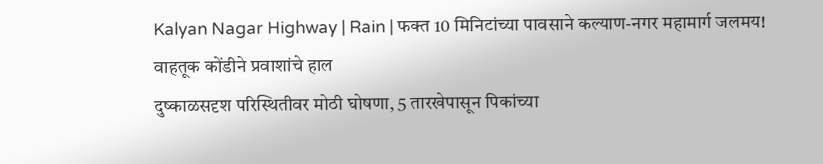Kalyan Nagar Highway | Rain | फक्त 10 मिनिटांच्या पावसाने कल्याण-नगर महामार्ग जलमय! वाहतूक कोंडीने प्रवाशांचे हाल
दुष्काळसदृश परिस्थितीवर मोठी घोषणा, 5 तारखेपासून पिकांच्या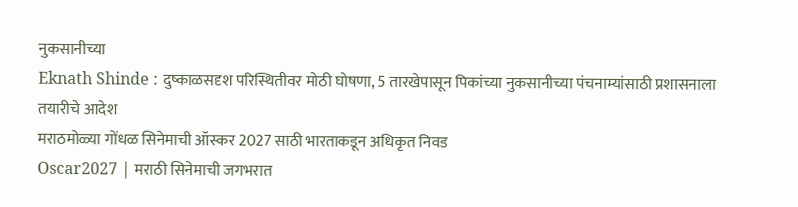नुकसानीच्या
Eknath Shinde : दुष्काळसदृश परिस्थितीवर मोठी घोषणा, 5 तारखेपासून पिकांच्या नुकसानीच्या पंचनाम्यांसाठी प्रशासनाला तयारीचे आदेश
मराठमोळ्या गोंधळ सिनेमाची ऑस्कर 2027 साठी भारताकडून अधिकृत निवड
Oscar2027 | मराठी सिनेमाची जगभरात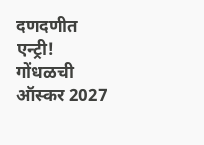दणदणीत एन्ट्री! गोंधळची ऑस्कर 2027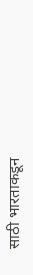साठी भारताकडून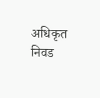अधिकृत निवड